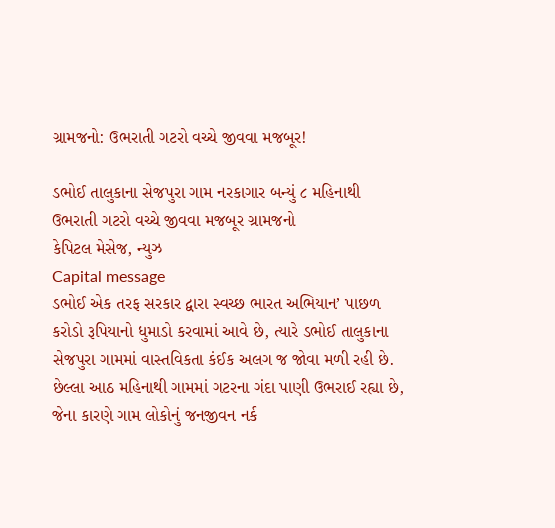ગ્રામજનો: ઉભરાતી ગટરો વચ્ચે જીવવા મજબૂર!

ડભોઈ તાલુકાના સેજપુરા ગામ નરકાગાર બન્યું ૮ મહિનાથી ઉભરાતી ગટરો વચ્ચે જીવવા મજબૂર ગ્રામજનો
કેપિટલ મેસેજ, ન્યુઝ
Capital message
ડભોઈ એક તરફ સરકાર દ્વારા સ્વચ્છ ભારત અભિયાન’ પાછળ કરોડો રૂપિયાનો ધુમાડો કરવામાં આવે છે, ત્યારે ડભોઈ તાલુકાના સેજપુરા ગામમાં વાસ્તવિકતા કંઈક અલગ જ જોવા મળી રહી છે. છેલ્લા આઠ મહિનાથી ગામમાં ગટરના ગંદા પાણી ઉભરાઈ રહ્યા છે, જેના કારણે ગામ લોકોનું જનજીવન નર્ક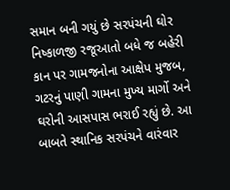સમાન બની ગયું છે સરપંચની ઘોર નિષ્કાળજી રજૂઆતો બધે જ બહેરી કાન પર ગામજનોના આક્ષેપ મુજબ, ગટરનું પાણી ગામના મુખ્ય માર્ગો અને ઘરોની આસપાસ ભરાઈ રહ્યું છે. આ બાબતે સ્થાનિક સરપંચને વારંવાર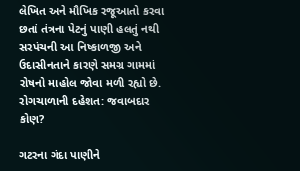લેખિત અને મૌખિક રજૂઆતો કરવા છતાં તંત્રના પેટનું પાણી હલતું નથી સરપંચની આ નિષ્કાળજી અને ઉદાસીનતાને કારણે સમગ્ર ગામમાં રોષનો માહોલ જોવા મળી રહ્યો છે. રોગચાળાની દહેશત: જવાબદાર કોણ?

ગટરના ગંદા પાણીને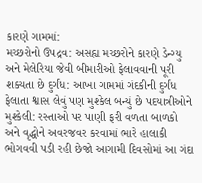કારણે ગામમાં:
મચ્છરોનો ઉપદ્રવ: અસહ્ય મચ્છરોને કારણે ડેન્ગ્યુ અને મેલેરિયા જેવી બીમારીઓ ફેલાવવાની પૂરી શક્યતા છે દુર્ગંધ: આખા ગામમાં ગંદકીની દુર્ગંધ ફેલાતા શ્વાસ લેવું પણ મુશ્કેલ બન્યું છે પદયાત્રીઓને મુશ્કેલી: રસ્તાઓ પર પાણી ફરી વળતા બાળકો અને વૃદ્ધોને અવરજવર કરવામાં ભારે હાલાકી ભોગવવી પડી રહી છેજો આગામી દિવસોમાં આ ગંદા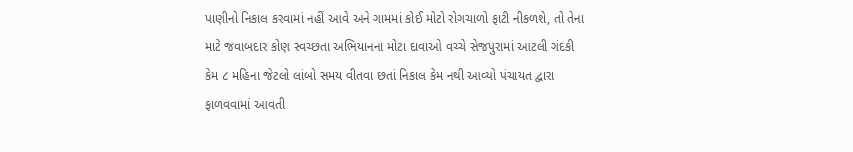પાણીનો નિકાલ કરવામાં નહીં આવે અને ગામમાં કોઈ મોટો રોગચાળો ફાટી નીકળશે, તો તેના માટે જવાબદાર કોણ સ્વચ્છતા અભિયાનના મોટા દાવાઓ વચ્ચે સેજપુરામાં આટલી ગંદકી કેમ ૮ મહિના જેટલો લાંબો સમય વીતવા છતાં નિકાલ કેમ નથી આવ્યો પંચાયત દ્વારા ફાળવવામાં આવતી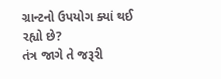ગ્રાન્ટનો ઉપયોગ ક્યાં થઈ રહ્યો છે?
તંત્ર જાગે તે જરૂરી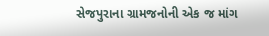સેજપુરાના ગ્રામજનોની એક જ માંગ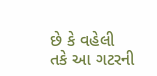છે કે વહેલી તકે આ ગટરની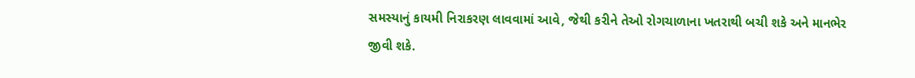સમસ્યાનું કાયમી નિરાકરણ લાવવામાં આવે, જેથી કરીને તેઓ રોગચાળાના ખતરાથી બચી શકે અને માનભેર જીવી શકે.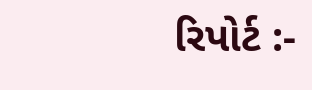રિપોર્ટ :-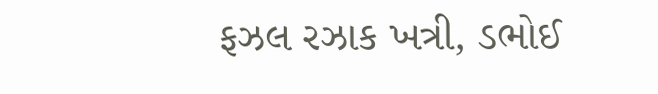ફઝલ રઝાક ખત્રી, ડભોઈ